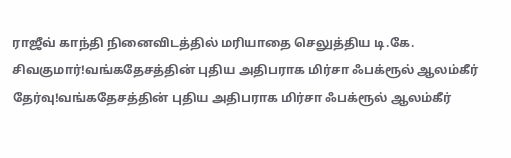ராஜீவ் காந்தி நினைவிடத்தில் மரியாதை செலுத்திய டி.கே. சிவகுமார்!வங்கதேசத்தின் புதிய அதிபராக மிர்சா ஃபக்ரூல் ஆலம்கீர் தேர்வு!வங்கதேசத்தின் புதிய அதிபராக மிர்சா ஃபக்ரூல் ஆலம்கீர்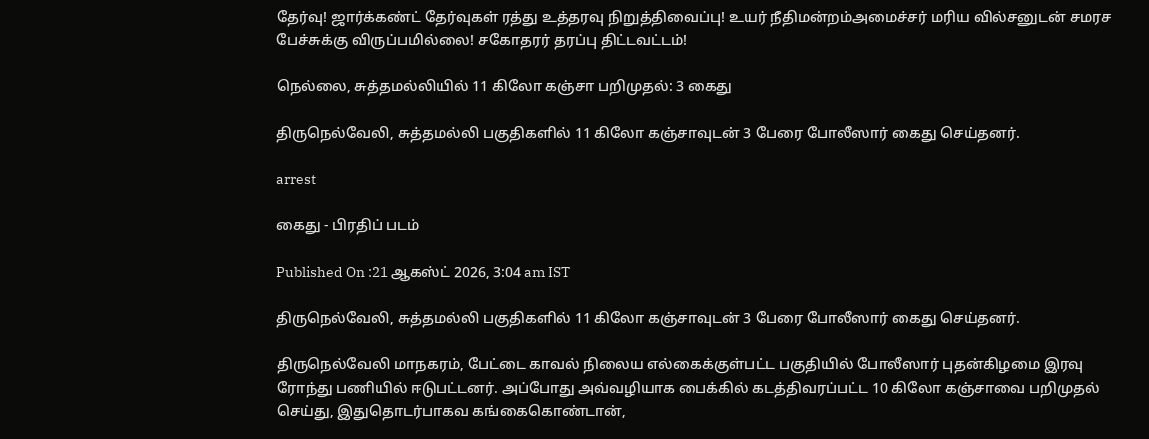தேர்வு! ஜார்க்கண்ட் தேர்வுகள் ரத்து உத்தரவு நிறுத்திவைப்பு! உயர் நீதிமன்றம்அமைச்சர் மரிய வில்சனுடன் சமரச பேச்சுக்கு விருப்பமில்லை! சகோதரர் தரப்பு திட்டவட்டம்!

நெல்லை, சுத்தமல்லியில் 11 கிலோ கஞ்சா பறிமுதல்: 3 கைது

திருநெல்வேலி, சுத்தமல்லி பகுதிகளில் 11 கிலோ கஞ்சாவுடன் 3 பேரை போலீஸார் கைது செய்தனர்.

arrest

கைது - பிரதிப் படம்

Published On :21 ஆகஸ்ட் 2026, 3:04 am IST

திருநெல்வேலி, சுத்தமல்லி பகுதிகளில் 11 கிலோ கஞ்சாவுடன் 3 பேரை போலீஸார் கைது செய்தனர்.

திருநெல்வேலி மாநகரம், பேட்டை காவல் நிலைய எல்கைக்குள்பட்ட பகுதியில் போலீஸார் புதன்கிழமை இரவு ரோந்து பணியில் ஈடுபட்டனர். அப்போது அவ்வழியாக பைக்கில் கடத்திவரப்பட்ட 10 கிலோ கஞ்சாவை பறிமுதல் செய்து, இதுதொடர்பாகவ கங்கைகொண்டான்,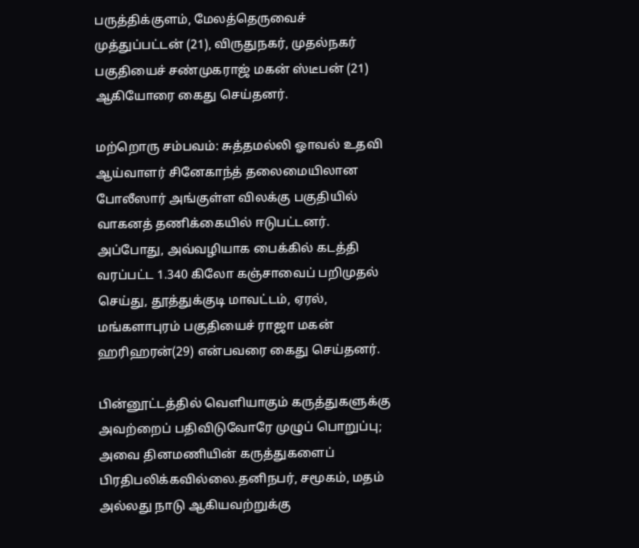பருத்திக்குளம், மேலத்தெருவைச் முத்துப்பட்டன் (21), விருதுநகர், முதல்நகர் பகுதியைச் சண்முகராஜ் மகன் ஸ்டீபன் (21) ஆகியோரை கைது செய்தனர்.

மற்றொரு சம்பவம்: சுத்தமல்லி ஓாவல் உதவி ஆய்வாளர் சினேகாந்த் தலைமையிலான போலீஸார் அங்குள்ள விலக்கு பகுதியில் வாகனத் தணிக்கையில் ஈடுபட்டனர். அப்போது, அவ்வழியாக பைக்கில் கடத்தி வரப்பட்ட 1.340 கிலோ கஞ்சாவைப் பறிமுதல் செய்து, தூத்துக்குடி மாவட்டம், ஏரல், மங்களாபுரம் பகுதியைச் ராஜா மகன் ஹரிஹரன்(29) என்பவரை கைது செய்தனர்.

பின்னூட்டத்தில் வெளியாகும் கருத்துகளுக்கு அவற்றைப் பதிவிடுவோரே முழுப் பொறுப்பு; அவை தினமணியின் கருத்துகளைப் பிரதிபலிக்கவில்லை.தனிநபர், சமூகம், மதம் அல்லது நாடு ஆகியவற்றுக்கு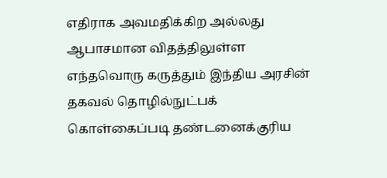எதிராக அவமதிக்கிற அல்லது ஆபாசமான விதத்திலுள்ள எந்தவொரு கருத்தும் இந்திய அரசின் தகவல் தொழில்நுட்பக் கொள்கைப்படி தண்டனைக்குரிய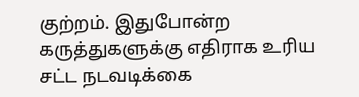குற்றம். இதுபோன்ற கருத்துகளுக்கு எதிராக உரிய சட்ட நடவடிக்கை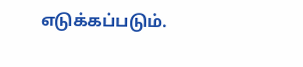எடுக்கப்படும்.